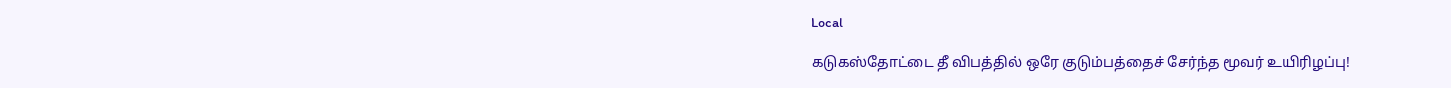Local

கடுகஸ்தோட்டை தீ விபத்தில் ஒரே குடும்பத்தைச் சேர்ந்த மூவர் உயிரிழப்பு!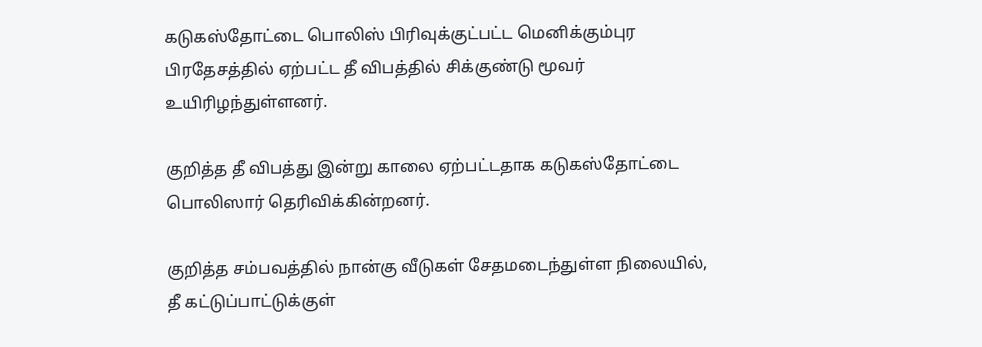கடுகஸ்தோட்டை பொலிஸ் பிரிவுக்குட்பட்ட மெனிக்கும்புர பிரதேசத்தில் ஏற்பட்ட தீ விபத்தில் சிக்குண்டு மூவர் உயிரிழந்துள்ளனர்.

குறித்த தீ விபத்து இன்று காலை ஏற்பட்டதாக கடுகஸ்தோட்டை பொலிஸார் தெரிவிக்கின்றனர்.

குறித்த சம்பவத்தில் நான்கு வீடுகள் சேதமடைந்துள்ள நிலையில், தீ கட்டுப்பாட்டுக்குள்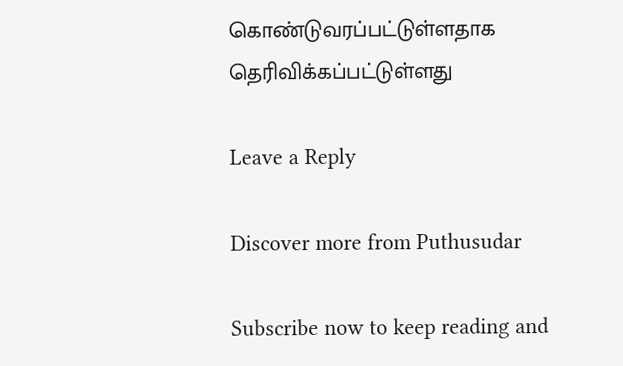கொண்டுவரப்பட்டுள்ளதாக தெரிவிக்கப்பட்டுள்ளது

Leave a Reply

Discover more from Puthusudar

Subscribe now to keep reading and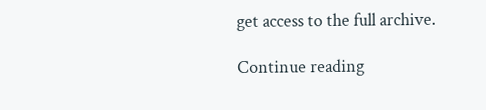get access to the full archive.

Continue reading